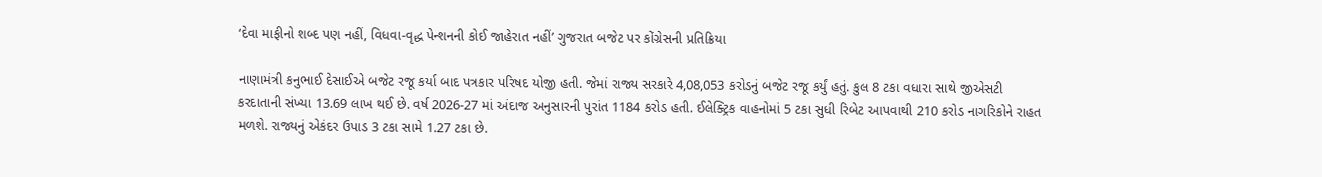‘દેવા માફીનો શબ્દ પણ નહીં, વિધવા-વૃદ્ધ પેન્શનની કોઈ જાહેરાત નહીં’ ગુજરાત બજેટ પર કોંગ્રેસની પ્રતિક્રિયા

નાણામંત્રી કનુભાઈ દેસાઈએ બજેટ રજૂ કર્યા બાદ પત્રકાર પરિષદ યોજી હતી. જેમાં રાજ્ય સરકારે 4,08,053 કરોડનું બજેટ રજૂ કર્યું હતું. કુલ 8 ટકા વધારા સાથે જીએસટી કરદાતાની સંખ્યા 13.69 લાખ થઈ છે. વર્ષ 2026-27 માં અંદાજ અનુસારની પુરાંત 1184 કરોડ હતી. ઈલેક્ટ્રિક વાહનોમાં 5 ટકા સુધી રિબેટ આપવાથી 210 કરોડ નાગરિકોને રાહત મળશે. રાજ્યનું એકંદર ઉપાડ 3 ટકા સામે 1.27 ટકા છે.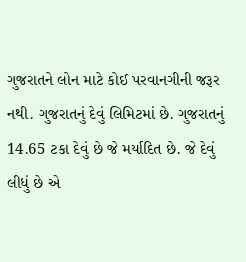ગુજરાતને લોન માટે કોઈ પરવાનગીની જરૂર નથી. ગુજરાતનું દેવું લિમિટમાં છે. ગુજરાતનું 14.65 ટકા દેવું છે જે મર્યાદિત છે. જે દેવું લીધું છે એ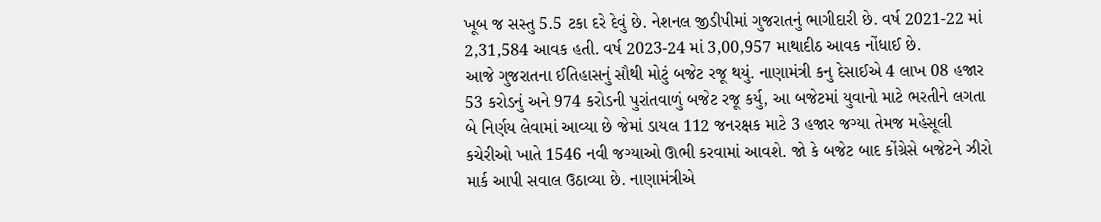ખૂબ જ સસ્તુ 5.5 ટકા દરે દેવું છે. નેશનલ જીડીપીમાં ગુજરાતનું ભાગીદારી છે. વર્ષ 2021-22 માં 2,31,584 આવક હતી. વર્ષ 2023-24 માં 3,00,957 માથાદીઠ આવક નોંધાઈ છે.
આજે ગુજરાતના ઈતિહાસનું સૌથી મોટું બજેટ રજૂ થયું. નાણામંત્રી કનુ દેસાઈએ 4 લાખ 08 હજાર 53 કરોડનું અને 974 કરોડની પુરાંતવાળું બજેટ રજૂ કર્યુ, આ બજેટમાં યુવાનો માટે ભરતીને લગતા બે નિર્ણય લેવામાં આવ્યા છે જેમાં ડાયલ 112 જનરક્ષક માટે 3 હજાર જગ્યા તેમજ મહેસૂલી કચેરીઓ ખાતે 1546 નવી જગ્યાઓ ઊભી કરવામાં આવશે. જો કે બજેટ બાદ કોંગ્રેસે બજેટને ઝીરો માર્ક આપી સવાલ ઉઠાવ્યા છે. નાણામંત્રીએ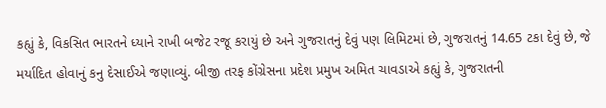કહ્યું કે, વિકસિત ભારતને ધ્યાને રાખી બજેટ રજૂ કરાયું છે અને ગુજરાતનું દેવું પણ લિમિટમાં છે, ગુજરાતનું 14.65 ટકા દેવું છે, જે મર્યાદિત હોવાનું કનુ દેસાઈએ જણાવ્યું. બીજી તરફ કોંગ્રેસના પ્રદેશ પ્રમુખ અમિત ચાવડાએ કહ્યું કે, ગુજરાતની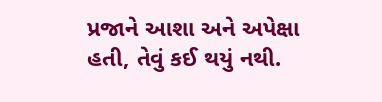પ્રજાને આશા અને અપેક્ષા હતી, તેવું કઈ થયું નથી.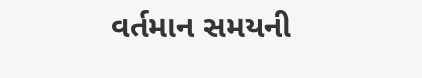વર્તમાન સમયની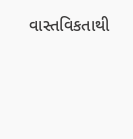વાસ્તવિકતાથી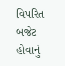વિપરિત બજેટ હોવાનું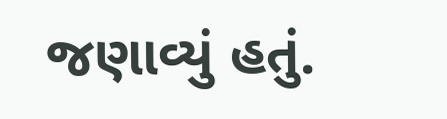જણાવ્યું હતું.